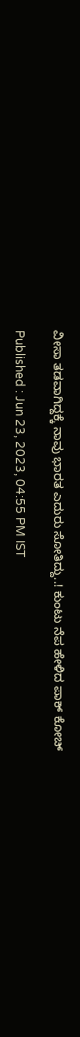ವೀಸಾ ತಡವಾಗಿದ್ದಕ್ಕೆ ನಾವು ಭಾರತ ಎದುರು ಸೋತಿದ್ದು..! ಕುಂಟು ನೆಪ ಹೇಳಿದ ಪಾಕ್‌ ಕೋಚ್

Published : Jun 23, 2023, 04:55 PM IST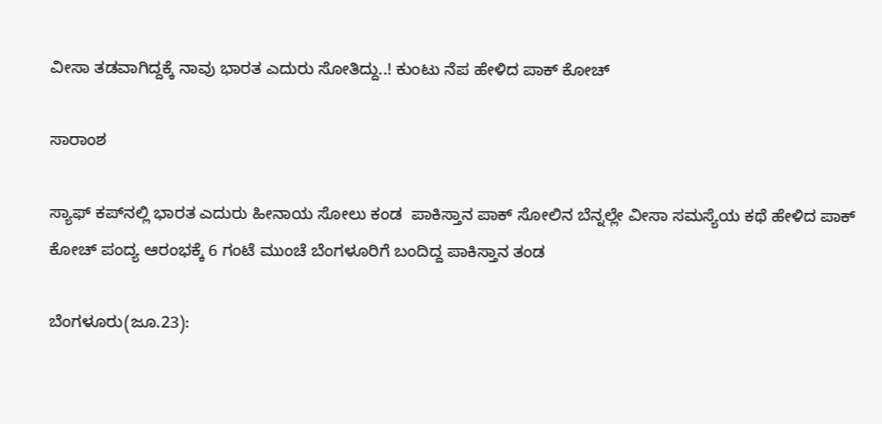ವೀಸಾ ತಡವಾಗಿದ್ದಕ್ಕೆ ನಾವು ಭಾರತ ಎದುರು ಸೋತಿದ್ದು..! ಕುಂಟು ನೆಪ ಹೇಳಿದ ಪಾಕ್‌ ಕೋಚ್

ಸಾರಾಂಶ

ಸ್ಯಾಫ್‌ ಕಪ್‌ನಲ್ಲಿ ಭಾರತ ಎದುರು ಹೀನಾಯ ಸೋಲು ಕಂಡ  ಪಾಕಿಸ್ತಾನ ಪಾಕ್ ಸೋಲಿನ ಬೆನ್ನಲ್ಲೇ ವೀಸಾ ಸಮಸ್ಯೆಯ ಕಥೆ ಹೇಳಿದ ಪಾಕ್ ಕೋಚ್ ಪಂದ್ಯ ಆರಂಭಕ್ಕೆ 6 ಗಂಟೆ ಮುಂಚೆ ಬೆಂಗಳೂರಿಗೆ ಬಂದಿದ್ದ ಪಾಕಿಸ್ತಾನ ತಂಡ

ಬೆಂಗಳೂರು(ಜೂ.23):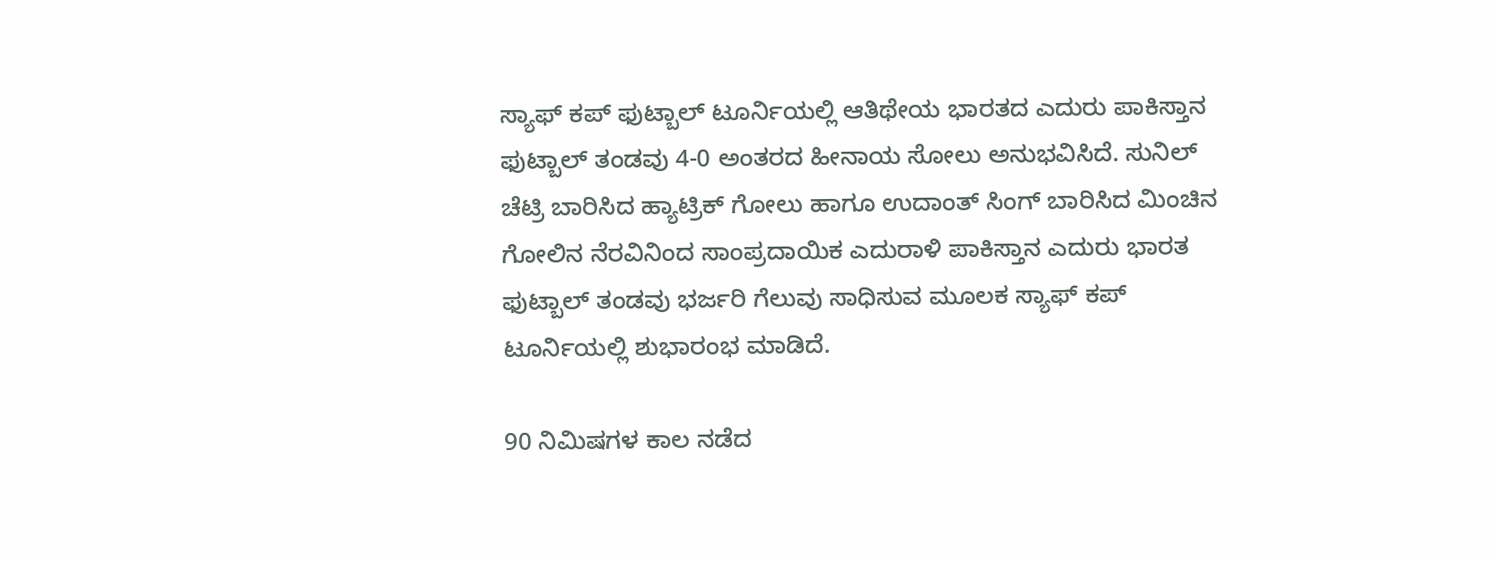ಸ್ಯಾಫ್‌ ಕಪ್ ಫುಟ್ಬಾಲ್ ಟೂರ್ನಿಯಲ್ಲಿ ಆತಿಥೇಯ ಭಾರತದ ಎದುರು ಪಾಕಿಸ್ತಾನ ಫುಟ್ಬಾಲ್ ತಂಡವು 4-0 ಅಂತರದ ಹೀನಾಯ ಸೋಲು ಅನುಭವಿಸಿದೆ. ಸುನಿಲ್ ಚೆಟ್ರಿ ಬಾರಿಸಿದ ಹ್ಯಾಟ್ರಿಕ್ ಗೋಲು ಹಾಗೂ ಉದಾಂತ್ ಸಿಂಗ್ ಬಾರಿಸಿದ ಮಿಂಚಿನ ಗೋಲಿನ ನೆರವಿನಿಂದ ಸಾಂಪ್ರದಾಯಿಕ ಎದುರಾಳಿ ಪಾಕಿಸ್ತಾನ ಎದುರು ಭಾರತ ಫುಟ್ಬಾಲ್ ತಂಡವು ಭರ್ಜರಿ ಗೆಲುವು ಸಾಧಿಸುವ ಮೂಲಕ ಸ್ಯಾಫ್ ಕಪ್ ಟೂರ್ನಿಯಲ್ಲಿ ಶುಭಾರಂಭ ಮಾಡಿದೆ.

90 ನಿಮಿಷಗಳ ಕಾಲ ನಡೆದ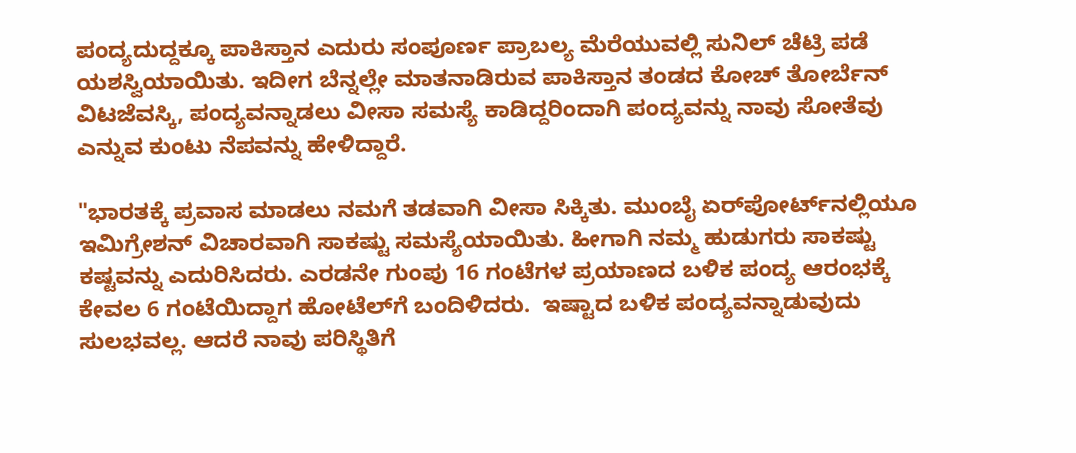ಪಂದ್ಯದುದ್ದಕ್ಕೂ ಪಾಕಿಸ್ತಾನ ಎದುರು ಸಂಪೂರ್ಣ ಪ್ರಾಬಲ್ಯ ಮೆರೆಯುವಲ್ಲಿ ಸುನಿಲ್ ಚೆಟ್ರಿ ಪಡೆ ಯಶಸ್ವಿಯಾಯಿತು. ಇದೀಗ ಬೆನ್ನಲ್ಲೇ ಮಾತನಾಡಿರುವ ಪಾಕಿಸ್ತಾನ ತಂಡದ ಕೋಚ್ ತೋರ್ಬೆನ್‌ ವಿಟಜೆವಸ್ಕಿ, ಪಂದ್ಯವನ್ನಾಡಲು ವೀಸಾ ಸಮಸ್ಯೆ ಕಾಡಿದ್ದರಿಂದಾಗಿ ಪಂದ್ಯವನ್ನು ನಾವು ಸೋತೆವು ಎನ್ನುವ ಕುಂಟು ನೆಪವನ್ನು ಹೇಳಿದ್ದಾರೆ.

"ಭಾರತಕ್ಕೆ ಪ್ರವಾಸ ಮಾಡಲು ನಮಗೆ ತಡವಾಗಿ ವೀಸಾ ಸಿಕ್ಕಿತು. ಮುಂಬೈ ಏರ್‌ಪೋರ್ಟ್‌ನಲ್ಲಿಯೂ ಇಮಿಗ್ರೇಶನ್‌ ವಿಚಾರವಾಗಿ ಸಾಕಷ್ಟು ಸಮಸ್ಯೆಯಾಯಿತು. ಹೀಗಾಗಿ ನಮ್ಮ ಹುಡುಗರು ಸಾಕಷ್ಟು ಕಷ್ಟವನ್ನು ಎದುರಿಸಿದರು. ಎರಡನೇ ಗುಂಪು 16 ಗಂಟೆಗಳ ಪ್ರಯಾಣದ ಬಳಿಕ ಪಂದ್ಯ ಆರಂಭಕ್ಕೆ ಕೇವಲ 6 ಗಂಟೆಯಿದ್ದಾಗ ಹೋಟೆಲ್‌ಗೆ ಬಂದಿಳಿದರು.  ಇಷ್ಟಾದ ಬಳಿಕ ಪಂದ್ಯವನ್ನಾಡುವುದು ಸುಲಭವಲ್ಲ. ಆದರೆ ನಾವು ಪರಿಸ್ಥಿತಿಗೆ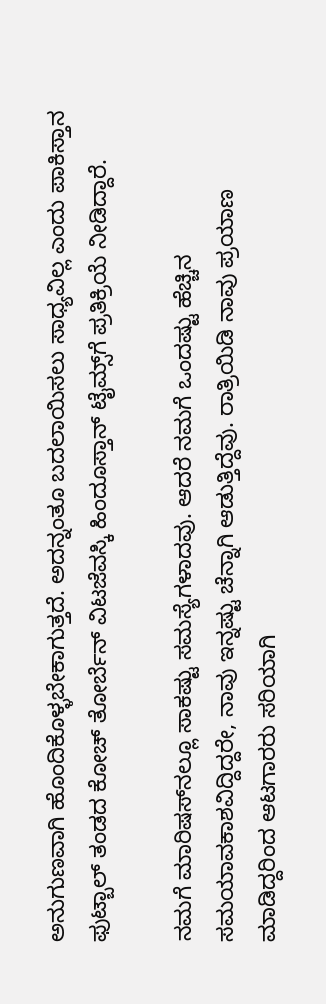ಅನುಗುಣವಾಗಿ ಹೊಂದಿಕೊಳ್ಳಬೇಕಾಗುತ್ತದೆ. ಅದನ್ನಂತೂ ಬದಲಾಯಿಸಲು ಸಾಧ್ಯವಿಲ್ಲ ಎಂದು ಪಾಕಿಸ್ತಾನ ಫುಟ್ಬಾಲ್ ತಂಡದ ಕೋಚ್ ತೋರ್ಬೆನ್‌ ವಿಟಜೆವಸ್ಕಿ ಹಿಂದೂಸ್ತಾನ್ ಟೈಮ್ಸ್‌ಗೆ ಪ್ರತಿಕ್ರಿಯೆ ನೀಡಿದ್ದಾರೆ.

ನಮಗೆ ಮಾರಿಷಸ್‌ನಲ್ಲೂ ಸಾಕಷ್ಟು ಸಮಸ್ಯೆಗಳಾದವು. ಆದರೆ ನಮಗೆ ಒಂದಷ್ಟು ಹೆಚ್ಚಿನ ಸಮಯಾವಕಾಶವಿದ್ದಿದ್ದರೇ, ನಾವು ಇನ್ನಷ್ಟು ಚೆನ್ನಾಗಿ ಆಡುತ್ತಿದ್ದೆವು. ರಾತ್ರಿಯಿಡಿ ನಾವು ಪ್ರಯಾಣ ಮಾಡಿದ್ದರಿಂದ ಆಟಗಾರರು ಸರಿಯಾಗಿ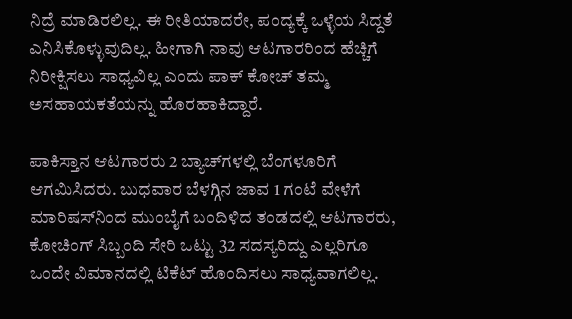ನಿದ್ರೆ ಮಾಡಿರಲಿಲ್ಲ. ಈ ರೀತಿಯಾದರೇ, ಪಂದ್ಯಕ್ಕೆ ಒಳ್ಳೆಯ ಸಿದ್ದತೆ ಎನಿಸಿಕೊಳ್ಳುವುದಿಲ್ಲ. ಹೀಗಾಗಿ ನಾವು ಆಟಗಾರರಿಂದ ಹೆಚ್ಚಿಗೆ ನಿರೀಕ್ಷಿಸಲು ಸಾಧ್ಯವಿಲ್ಲ ಎಂದು ಪಾಕ್ ಕೋಚ್ ತಮ್ಮ ಅಸಹಾಯಕತೆಯನ್ನು ಹೊರಹಾಕಿದ್ದಾರೆ.

ಪಾಕಿಸ್ತಾನ ಆಟಗಾರರು 2 ಬ್ಯಾಚ್‌ಗಳಲ್ಲಿ ಬೆಂಗಳೂರಿಗೆ ಆಗಮಿಸಿದರು. ಬುಧವಾರ ಬೆಳಗ್ಗಿನ ಜಾವ 1 ಗಂಟೆ ವೇಳೆಗೆ ಮಾರಿಷಸ್‌ನಿಂದ ಮುಂಬೈಗೆ ಬಂದಿಳಿದ ತಂಡದಲ್ಲಿ ಆಟಗಾರರು, ಕೋಚಿಂಗ್‌ ಸಿಬ್ಬಂದಿ ಸೇರಿ ಒಟ್ಟು 32 ಸದಸ್ಯರಿದ್ದು ಎಲ್ಲರಿಗೂ ಒಂದೇ ವಿಮಾನದಲ್ಲಿ ಟಿಕೆಟ್‌ ಹೊಂದಿಸಲು ಸಾಧ್ಯವಾಗಲಿಲ್ಲ.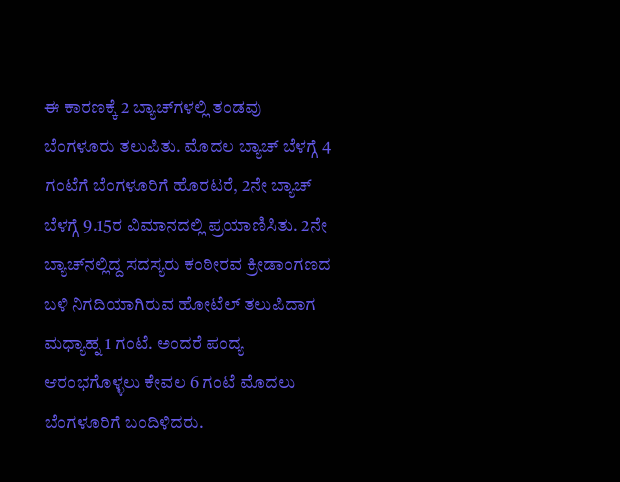ಈ ಕಾರಣಕ್ಕೆ 2 ಬ್ಯಾಚ್‌ಗಳಲ್ಲಿ ತಂಡವು ಬೆಂಗಳೂರು ತಲುಪಿತು. ಮೊದಲ ಬ್ಯಾಚ್‌ ಬೆಳಗ್ಗೆ 4 ಗಂಟೆಗೆ ಬೆಂಗಳೂರಿಗೆ ಹೊರಟರೆ, 2ನೇ ಬ್ಯಾಚ್‌ ಬೆಳಗ್ಗೆ 9.15ರ ವಿಮಾನದಲ್ಲಿ ಪ್ರಯಾಣಿಸಿತು. 2ನೇ ಬ್ಯಾಚ್‌ನಲ್ಲಿದ್ದ ಸದಸ್ಯರು ಕಂಠೀರವ ಕ್ರೀಡಾಂಗಣದ ಬಳಿ ನಿಗದಿಯಾಗಿರುವ ಹೋಟೆಲ್‌ ತಲುಪಿದಾಗ ಮಧ್ಯಾಹ್ನ 1 ಗಂಟೆ. ಅಂದರೆ ಪಂದ್ಯ ಆರಂಭಗೊಳ್ಳಲು ಕೇವಲ 6 ಗಂಟೆ ಮೊದಲು ಬೆಂಗಳೂರಿಗೆ ಬಂದಿಳಿದರು.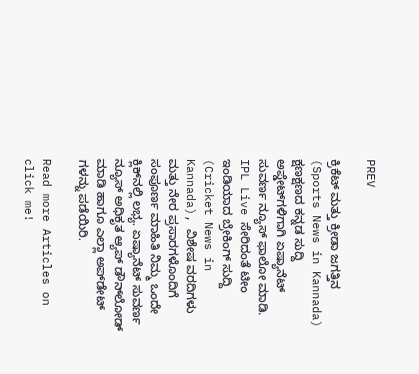PREV

ಕ್ರಿಕೆಟ್ ಮತ್ತು ಕ್ರೀಡಾ ಜಗತ್ತಿನ (Sports News in Kannada) ಕ್ಷಣಕ್ಷಣದ ಕನ್ನಡ ಸುದ್ದಿ ಅಪ್ಡೇಟ್‌ಗಳಿಗಾಗಿ ಏಷ್ಯಾನೆಟ್ ಸುವರ್ಣ ನ್ಯೂಸ್‌ ಫಾಲೋ ಮಾಡಿ. IPL Live ಸೇರಿದಂತೆ ಟೀಂ ಇಂಡಿಯಾದ ಬ್ರೇಕಿಂಗ್ ಸುದ್ದಿ (Cricket News in Kannada), ವಿಶೇಷ ವರದಿಗಳು ಮತ್ತು ನೇರ ಪ್ರಸಾರಗಳೊಂದಿಗೆ ಸಂಪೂರ್ಣ ಮಾಹಿತಿ ನಿಮ್ಮ ಒಂದೇ ಕ್ಲಿಕ್‌ನಲ್ಲಿ ಲಭ್ಯ. ಏಷ್ಯಾನೆಟ್ ಸುವರ್ಣ ನ್ಯೂಸ್ ಅಧಿಕೃತ ಆ್ಯಪ್ ಡೌನ್‌ಲೋಡ್ ಮಾಡಿ ಹಾಗೂ ಎಲ್ಲಾ ಅಪ್‌ಡೇಟ್ ಗಳನ್ನು ಪಡೆಯಿರಿ.

Read more Articles on
click me!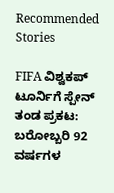Recommended Stories

FIFA ವಿಶ್ವಕಪ್ ಟೂರ್ನಿಗೆ ಸ್ಪೇನ್ ತಂಡ ಪ್ರಕಟ: ಬರೋಬ್ಬರಿ 92 ವರ್ಷಗಳ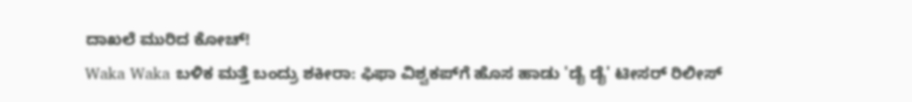ದಾಖಲೆ ಮುರಿದ ಕೋಚ್!
Waka Waka ಬಳಿಕ ಮತ್ತೆ ಬಂದ್ರು ಶಕೀರಾ: ಫಿಫಾ ವಿಶ್ವಕಪ್‌ಗೆ ಹೊಸ ಹಾಡು 'ಡೈ ಡೈ' ಟೀಸರ್ ರಿಲೀಸ್